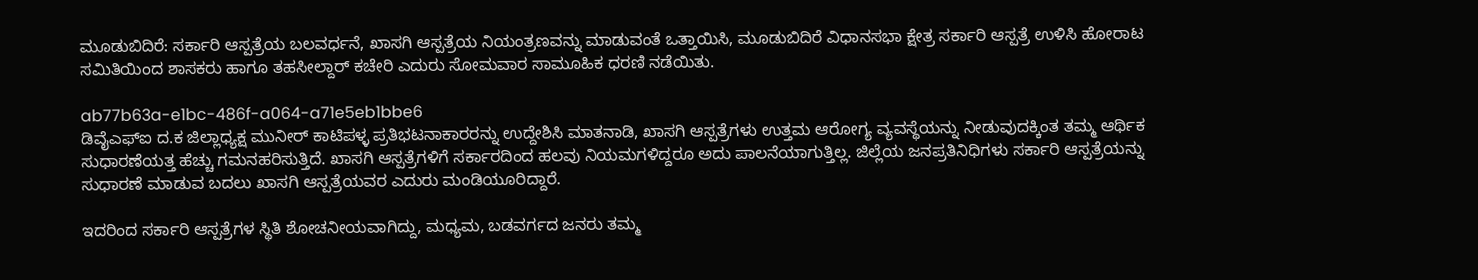ಮೂಡುಬಿದಿರೆ: ಸರ್ಕಾರಿ ಆಸ್ಪತ್ರೆಯ ಬಲವರ್ಧನೆ, ಖಾಸಗಿ ಆಸ್ಪತ್ರೆಯ ನಿಯಂತ್ರಣವನ್ನು ಮಾಡುವಂತೆ ಒತ್ತಾಯಿಸಿ, ಮೂಡುಬಿದಿರೆ ವಿಧಾನಸಭಾ ಕ್ಷೇತ್ರ ಸರ್ಕಾರಿ ಆಸ್ಪತ್ರೆ ಉಳಿಸಿ ಹೋರಾಟ ಸಮಿತಿಯಿಂದ ಶಾಸಕರು ಹಾಗೂ ತಹಸೀಲ್ದಾರ್ ಕಚೇರಿ ಎದುರು ಸೋಮವಾರ ಸಾಮೂಹಿಕ ಧರಣಿ ನಡೆಯಿತು.

ab77b63a-e1bc-486f-a064-a71e5eb1bbe6
ಡಿವೈಎಫ್‍ಐ ದ.ಕ ಜಿಲ್ಲಾಧ್ಯಕ್ಷ ಮುನೀರ್ ಕಾಟಿಪಳ್ಳ ಪ್ರತಿಭಟನಾಕಾರರನ್ನು ಉದ್ದೇಶಿಸಿ ಮಾತನಾಡಿ, ಖಾಸಗಿ ಆಸ್ಪತ್ರೆಗಳು ಉತ್ತಮ ಆರೋಗ್ಯ ವ್ಯವಸ್ಥೆಯನ್ನು ನೀಡುವುದಕ್ಕಿಂತ ತಮ್ಮ ಆರ್ಥಿಕ ಸುಧಾರಣೆಯತ್ತ ಹೆಚ್ಚು ಗಮನಹರಿಸುತ್ತಿದೆ. ಖಾಸಗಿ ಆಸ್ಪತ್ರೆಗಳಿಗೆ ಸರ್ಕಾರದಿಂದ ಹಲವು ನಿಯಮಗಳಿದ್ದರೂ ಅದು ಪಾಲನೆಯಾಗುತ್ತಿಲ್ಲ. ಜಿಲ್ಲೆಯ ಜನಪ್ರತಿನಿಧಿಗಳು ಸರ್ಕಾರಿ ಆಸ್ಪತ್ರೆಯನ್ನು ಸುಧಾರಣೆ ಮಾಡುವ ಬದಲು ಖಾಸಗಿ ಆಸ್ಪತ್ರೆಯವರ ಎದುರು ಮಂಡಿಯೂರಿದ್ದಾರೆ.

ಇದರಿಂದ ಸರ್ಕಾರಿ ಆಸ್ಪತ್ರೆಗಳ ಸ್ಥಿತಿ ಶೋಚನೀಯವಾಗಿದ್ದು, ಮಧ್ಯಮ, ಬಡವರ್ಗದ ಜನರು ತಮ್ಮ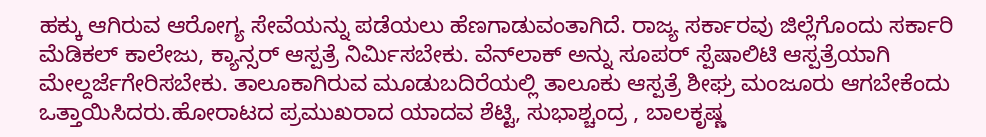ಹಕ್ಕು ಆಗಿರುವ ಆರೋಗ್ಯ ಸೇವೆಯನ್ನು ಪಡೆಯಲು ಹೆಣಗಾಡುವಂತಾಗಿದೆ. ರಾಜ್ಯ ಸರ್ಕಾರವು ಜಿಲ್ಲೆಗೊಂದು ಸರ್ಕಾರಿ ಮೆಡಿಕಲ್ ಕಾಲೇಜು, ಕ್ಯಾನ್ಸರ್ ಆಸ್ಪತ್ರೆ ನಿರ್ಮಿಸಬೇಕು. ವೆನ್‍ಲಾಕ್ ಅನ್ನು ಸೂಪರ್ ಸ್ಪೆಷಾಲಿಟಿ ಆಸ್ಪತ್ರೆಯಾಗಿ ಮೇಲ್ದರ್ಜೆಗೇರಿಸಬೇಕು. ತಾಲೂಕಾಗಿರುವ ಮೂಡುಬದಿರೆಯಲ್ಲಿ ತಾಲೂಕು ಆಸ್ಪತ್ರೆ ಶೀಘ್ರ ಮಂಜೂರು ಆಗಬೇಕೆಂದು ಒತ್ತಾಯಿಸಿದರು.ಹೋರಾಟದ ಪ್ರಮುಖರಾದ ಯಾದವ ಶೆಟ್ಟಿ, ಸುಭಾಶ್ಚಂದ್ರ , ಬಾಲಕೃಷ್ಣ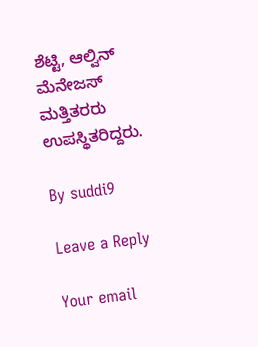ಶೆಟ್ಟಿ, ಆಲ್ವಿನ್ ಮೆನೇಜಸ್ ಮತ್ತಿತರರು ಉಪಸ್ಥಿತರಿದ್ದರು.

By suddi9

Leave a Reply

Your email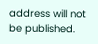address will not be published.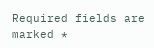Required fields are marked *